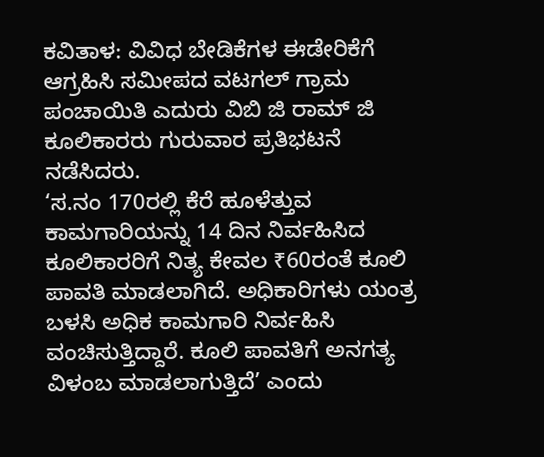ಕವಿತಾಳ: ವಿವಿಧ ಬೇಡಿಕೆಗಳ ಈಡೇರಿಕೆಗೆ ಆಗ್ರಹಿಸಿ ಸಮೀಪದ ವಟಗಲ್ ಗ್ರಾಮ ಪಂಚಾಯಿತಿ ಎದುರು ವಿಬಿ ಜಿ ರಾಮ್ ಜಿ ಕೂಲಿಕಾರರು ಗುರುವಾರ ಪ್ರತಿಭಟನೆ ನಡೆಸಿದರು.
‘ಸ.ನಂ 170ರಲ್ಲಿ ಕೆರೆ ಹೂಳೆತ್ತುವ ಕಾಮಗಾರಿಯನ್ನು 14 ದಿನ ನಿರ್ವಹಿಸಿದ ಕೂಲಿಕಾರರಿಗೆ ನಿತ್ಯ ಕೇವಲ ₹60ರಂತೆ ಕೂಲಿ ಪಾವತಿ ಮಾಡಲಾಗಿದೆ. ಅಧಿಕಾರಿಗಳು ಯಂತ್ರ ಬಳಸಿ ಅಧಿಕ ಕಾಮಗಾರಿ ನಿರ್ವಹಿಸಿ ವಂಚಿಸುತ್ತಿದ್ದಾರೆ. ಕೂಲಿ ಪಾವತಿಗೆ ಅನಗತ್ಯ ವಿಳಂಬ ಮಾಡಲಾಗುತ್ತಿದೆ’ ಎಂದು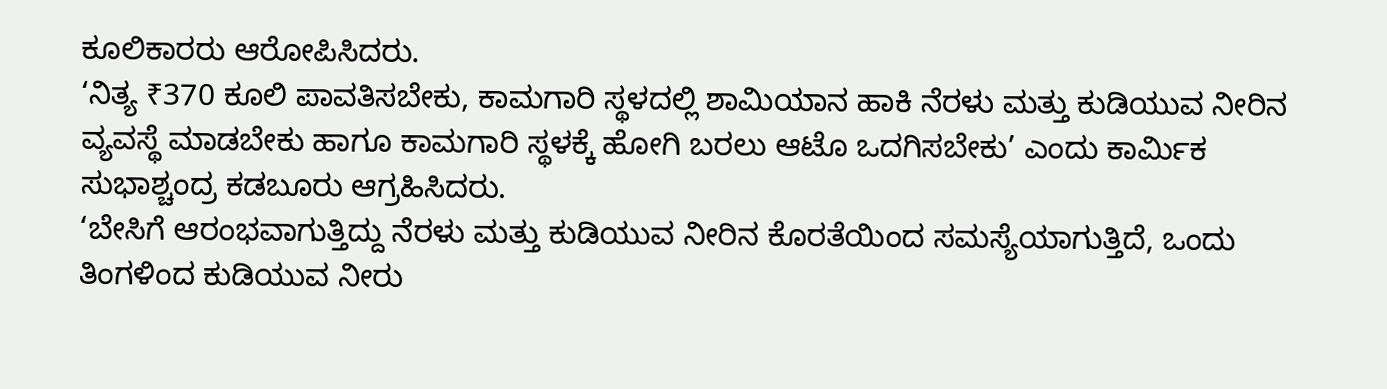ಕೂಲಿಕಾರರು ಆರೋಪಿಸಿದರು.
‘ನಿತ್ಯ ₹370 ಕೂಲಿ ಪಾವತಿಸಬೇಕು, ಕಾಮಗಾರಿ ಸ್ಥಳದಲ್ಲಿ ಶಾಮಿಯಾನ ಹಾಕಿ ನೆರಳು ಮತ್ತು ಕುಡಿಯುವ ನೀರಿನ ವ್ಯವಸ್ಥೆ ಮಾಡಬೇಕು ಹಾಗೂ ಕಾಮಗಾರಿ ಸ್ಥಳಕ್ಕೆ ಹೋಗಿ ಬರಲು ಆಟೊ ಒದಗಿಸಬೇಕು’ ಎಂದು ಕಾರ್ಮಿಕ ಸುಭಾಶ್ಚಂದ್ರ ಕಡಬೂರು ಆಗ್ರಹಿಸಿದರು.
‘ಬೇಸಿಗೆ ಆರಂಭವಾಗುತ್ತಿದ್ದು ನೆರಳು ಮತ್ತು ಕುಡಿಯುವ ನೀರಿನ ಕೊರತೆಯಿಂದ ಸಮಸ್ಯೆಯಾಗುತ್ತಿದೆ, ಒಂದು ತಿಂಗಳಿಂದ ಕುಡಿಯುವ ನೀರು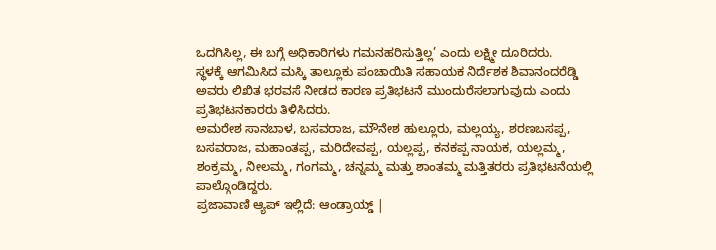ಒದಗಿಸಿಲ್ಲ, ಈ ಬಗ್ಗೆ ಅಧಿಕಾರಿಗಳು ಗಮನಹರಿಸುತ್ತಿಲ್ಲ’ ಎಂದು ಲಕ್ಷ್ಮೀ ದೂರಿದರು.
ಸ್ಥಳಕ್ಕೆ ಆಗಮಿಸಿದ ಮಸ್ಕಿ ತಾಲ್ಲೂಕು ಪಂಚಾಯಿತಿ ಸಹಾಯಕ ನಿರ್ದೆಶಕ ಶಿವಾನಂದರೆಡ್ಡಿ ಅವರು ಲಿಖಿತ ಭರವಸೆ ನೀಡದ ಕಾರಣ ಪ್ರತಿಭಟನೆ ಮುಂದುರೆಸಲಾಗುವುದು ಎಂದು ಪ್ರತಿಭಟನಕಾರರು ತಿಳಿಸಿದರು.
ಅಮರೇಶ ಸಾನಬಾಳ, ಬಸವರಾಜ, ಮೌನೇಶ ಹುಲ್ಲೂರು, ಮಲ್ಲಯ್ಯ, ಶರಣಬಸಪ್ಪ, ಬಸವರಾಜ, ಮಹಾಂತಪ್ಪ, ಮರಿದೇವಪ್ಪ, ಯಲ್ಲಪ್ಪ, ಕನಕಪ್ಪ ನಾಯಕ, ಯಲ್ಲಮ್ಮ, ಶಂಕ್ರಮ್ಮ, ನೀಲಮ್ಮ, ಗಂಗಮ್ಮ, ಚನ್ನಮ್ಮ ಮತ್ತು ಶಾಂತಮ್ಮ ಮತ್ತಿತರರು ಪ್ರತಿಭಟನೆಯಲ್ಲಿ ಪಾಲ್ಗೊಂಡಿದ್ದರು.
ಪ್ರಜಾವಾಣಿ ಆ್ಯಪ್ ಇಲ್ಲಿದೆ: ಆಂಡ್ರಾಯ್ಡ್ |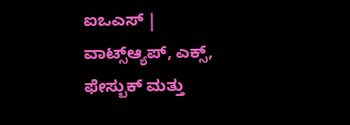ಐಒಎಸ್ | ವಾಟ್ಸ್ಆ್ಯಪ್, ಎಕ್ಸ್, ಫೇಸ್ಬುಕ್ ಮತ್ತು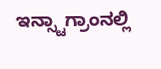ಇನ್ಸ್ಟಾಗ್ರಾಂನಲ್ಲಿ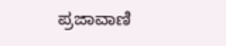ಪ್ರಜಾವಾಣಿ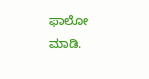ಫಾಲೋ ಮಾಡಿ.